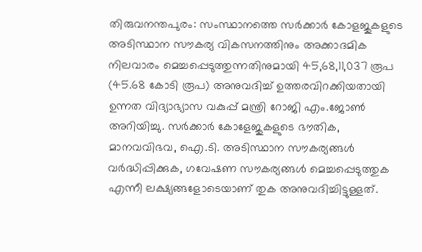തിരുവനന്തപുരം: സംസ്ഥാനത്തെ സർക്കാർ കോളജുകളുടെ അടിസ്ഥാന സൗകര്യ വികസനത്തിനും അക്കാദമിക നിലവാരം മെച്ചപ്പെടുത്തുന്നതിനുമായി 45,68,11,037 രൂപ (45.68 കോടി രൂപ) അനുവദിച്ച് ഉത്തരവിറക്കിയതായി ഉന്നത വിദ്യാഭ്യാസ വകുപ്പ് മന്ത്രി റോജി എം.ജോൺ അറിയിച്ചു. സർക്കാർ കോളേജുകളുടെ ഭൗതിക, മാനവവിഭവ, ഐ.ടി. അടിസ്ഥാന സൗകര്യങ്ങൾ വർദ്ധിപ്പിക്കുക, ഗവേഷണ സൗകര്യങ്ങൾ മെച്ചപ്പെടുത്തുക എന്നീ ലക്ഷ്യങ്ങളോടെയാണ് തുക അനുവദിച്ചിട്ടുള്ളത്.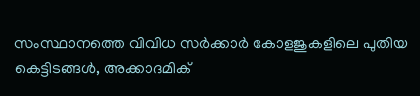സംസ്ഥാനത്തെ വിവിധ സർക്കാർ കോളജുകളിലെ പുതിയ കെട്ടിടങ്ങൾ, അക്കാദമിക്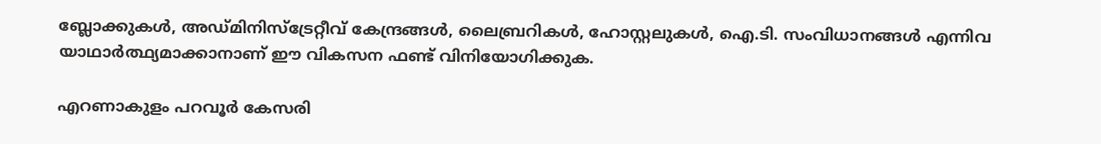ബ്ലോക്കുകൾ, അഡ്മിനിസ്ട്രേറ്റീവ് കേന്ദ്രങ്ങൾ, ലൈബ്രറികൾ, ഹോസ്റ്റലുകൾ, ഐ.ടി. സംവിധാനങ്ങൾ എന്നിവ യാഥാർത്ഥ്യമാക്കാനാണ് ഈ വികസന ഫണ്ട് വിനിയോഗിക്കുക.

എറണാകുളം പറവൂർ കേസരി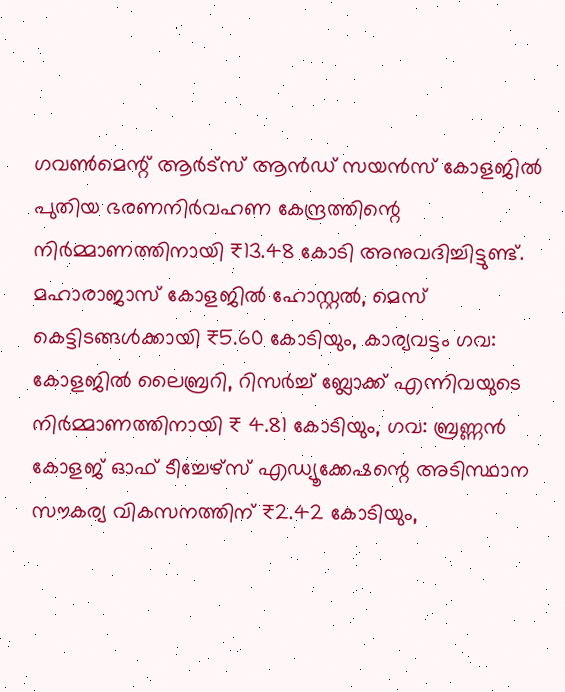ഗവൺമെന്റ് ആർട്സ് ആൻഡ് സയൻസ് കോളജിൽ പുതിയ ഭരണനിർവഹണ കേന്ദ്രത്തിന്റെ നിർമ്മാണത്തിനായി ₹13.48 കോടി അനുവദിച്ചിട്ടുണ്ട്. മഹാരാജാസ് കോളജിൽ ഹോസ്റ്റൽ, മെസ് കെട്ടിടങ്ങൾക്കായി ₹5.60 കോടിയും, കാര്യവട്ടം ഗവ: കോളജിൽ ലൈബ്രറി, റിസർച്ച് ബ്ലോക്ക് എന്നിവയുടെ നിർമ്മാണത്തിനായി ₹ 4.81 കോടിയും, ഗവ: ബ്രണ്ണൻ കോളജ് ഓഫ് ടീച്ചേഴ്സ് എഡ്യൂക്കേഷന്റെ അടിസ്ഥാന സൗകര്യ വികസനത്തിന് ₹2.42 കോടിയും,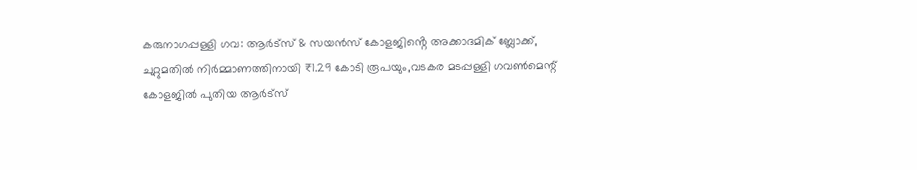കരുനാഗപ്പള്ളി ഗവ: ആർട്സ് & സയൻസ് കോളജിൻ്റെ അക്കാദമിക് ബ്ലോക്ക്, ചുറ്റുമതിൽ നിർമ്മാണത്തിനായി ₹1.29 കോടി രൂപയും,വടകര മടപ്പള്ളി ഗവൺമെന്റ് കോളജിൽ പുതിയ ആർട്സ്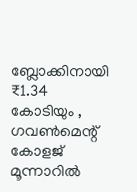ബ്ലോക്കിനായി ₹1.34 കോടിയും , ഗവൺമെന്റ് കോളജ് മൂന്നാറിൽ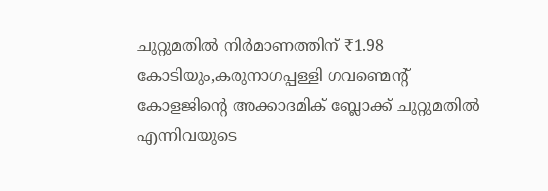ചുറ്റുമതിൽ നിർമാണത്തിന് ₹1.98 കോടിയും,കരുനാഗപ്പള്ളി ഗവണ്മെന്റ് കോളജിന്റെ അക്കാദമിക് ബ്ലോക്ക് ചുറ്റുമതിൽ എന്നിവയുടെ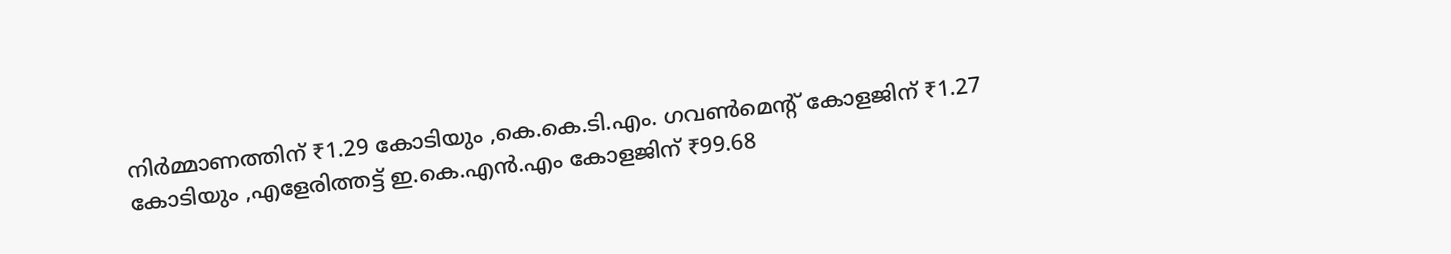നിർമ്മാണത്തിന് ₹1.29 കോടിയും ,കെ.കെ.ടി.എം. ഗവൺമെന്റ് കോളജിന് ₹1.27 കോടിയും ,എളേരിത്തട്ട് ഇ.കെ.എൻ.എം കോളജിന് ₹99.68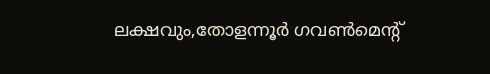ലക്ഷവും,തോളന്നൂർ ഗവൺമെന്റ്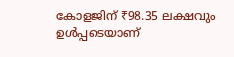കോളജിന് ₹98.35 ലക്ഷവും ഉൾപ്പടെയാണ്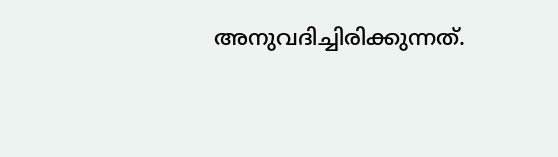അനുവദിച്ചിരിക്കുന്നത്.